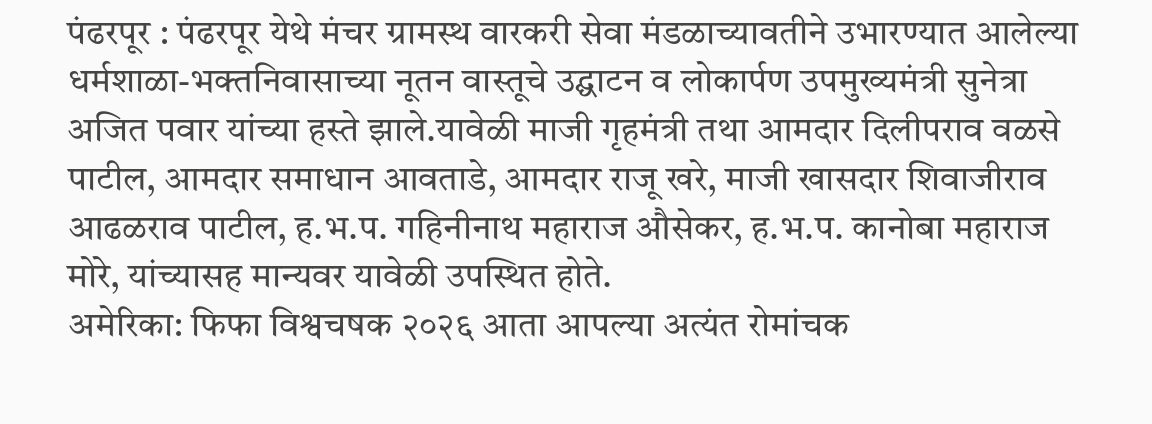पंढरपूर : पंढरपूर येथे मंचर ग्रामस्थ वारकरी सेवा मंडळाच्यावतीने उभारण्यात आलेल्या धर्मशाळा-भक्तनिवासाच्या नूतन वास्तूचे उद्घाटन व लोकार्पण उपमुख्यमंत्री सुनेत्रा अजित पवार यांच्या हस्ते झाले.यावेळी माजी गृहमंत्री तथा आमदार दिलीपराव वळसे पाटील, आमदार समाधान आवताडे, आमदार राजू खरे, माजी खासदार शिवाजीराव आढळराव पाटील, ह.भ.प. गहिनीनाथ महाराज औसेकर, ह.भ.प. कानोबा महाराज मोरे, यांच्यासह मान्यवर यावेळी उपस्थित होते.
अमेरिका: फिफा विश्वचषक २०२६ आता आपल्या अत्यंत रोमांचक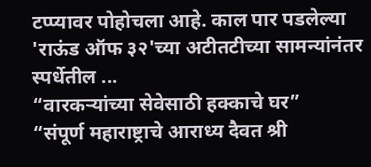टप्प्यावर पोहोचला आहे. काल पार पडलेल्या 'राऊंड ऑफ ३२'च्या अटीतटीच्या सामन्यांनंतर स्पर्धेतील ...
“वारकऱ्यांच्या सेवेसाठी हक्काचे घर”
“संपूर्ण महाराष्ट्राचे आराध्य दैवत श्री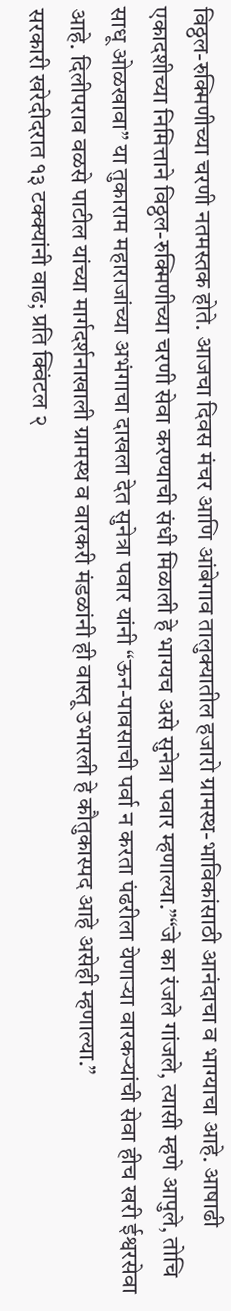विठ्ठल-रुक्मिणीच्या चरणी नतमस्तक होते. आजचा दिवस मंचर आणि आंबेगाव तालुक्यातील हजारो ग्रामस्थ-भाविकांसाठी आनंदाचा व भाग्याचा आहे. आषाढी एकादशीच्या निमित्ताने विठ्ठल-रुक्मिणीच्या चरणी सेवा करण्याची संधी मिळाली हे भाग्यच असे सुनेत्रा पवार म्हणाल्या.”“जे का रंजले गांजले, त्यासी म्हणे आपुले, तोचि साधू ओळखावा” या तुकाराम महाराजांच्या अभंगाचा दाखला देत सुनेत्रा पवार यांनी “ऊन-पावसाची पर्वा न करता पंढरीला येणाऱ्या वारकऱ्यांची सेवा हीच खरी ईश्वरसेवा आहे. दिलीपराव वळसे पाटील यांच्या मार्गदर्शनाखाली ग्रामस्थ व वारकरी मंडळांनी ही वास्तू उभारली हे कौतुकास्पद आहे असेही म्हणाल्या.”
सरकारी खरेदीदरात १३ टक्क्यांनी वाढ; प्रति क्विंटल २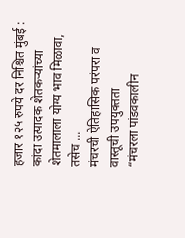हजार १२५ रुपये दर निश्चित मुंबई : कांदा उत्पादक शेतकऱ्यांच्या शेतमालाला योग्य भाव मिळावा, तसेच ...
मंचरची ऐतिहासिक परंपरा व वास्तूची उपयुक्तता
“मंचरला पांडवकालीन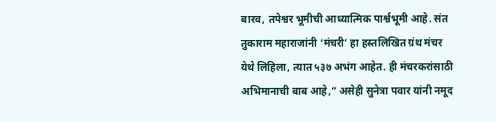बारव, तपेश्वर भूमीची आध्यात्मिक पार्श्वभूमी आहे. संत तुकाराम महाराजांनी ‘मंचरी’ हा हस्तलिखित ग्रंथ मंचर येथे लिहिला, त्यात ५३७ अभंग आहेत. ही मंचरकरांसाठी अभिमानाची बाब आहे,” असेही सुनेत्रा पवार यांनी नमूद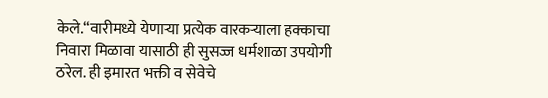केले.“वारीमध्ये येणाऱ्या प्रत्येक वारकऱ्याला हक्काचा निवारा मिळावा यासाठी ही सुसज्ज धर्मशाळा उपयोगी ठरेल. ही इमारत भक्ती व सेवेचे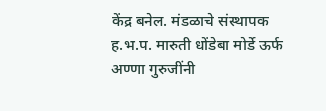केंद्र बनेल. मंडळाचे संस्थापक ह.भ.प. मारुती धोंडेबा मोर्डे ऊर्फ अण्णा गुरुजींनी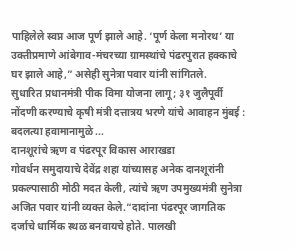पाहिलेले स्वप्न आज पूर्ण झाले आहे. ‘पूर्ण केला मनोरथ’ या उक्तीप्रमाणे आंबेगाव-मंचरच्या ग्रामस्थांचे पंढरपुरात हक्काचे घर झाले आहे,” असेही सुनेत्रा पवार यांनी सांगितले.
सुधारित प्रधानमंत्री पीक विमा योजना लागू; ३१ जुलैपूर्वी नोंदणी करण्याचे कृषी मंत्री दत्तात्रय भरणे यांचे आवाहन मुंबई : बदलत्या हवामानामुळे ...
दानशूरांचे ऋण व पंढरपूर विकास आराखडा
गोवर्धन समुदायाचे देवेंद्र शहा यांच्यासह अनेक दानशूरांनी प्रकल्पासाठी मोठी मदत केली, त्यांचे ऋण उपमुख्यमंत्री सुनेत्रा अजित पवार यांनी व्यक्त केले.“दादांना पंढरपूर जागतिक दर्जाचे धार्मिक स्थळ बनवायचे होते. पालखी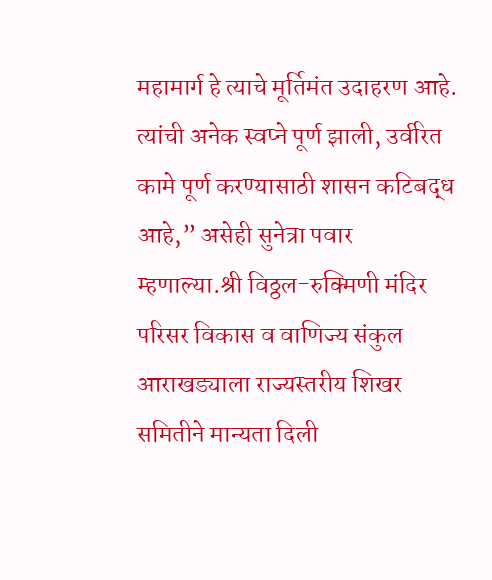महामार्ग हे त्याचे मूर्तिमंत उदाहरण आहे. त्यांची अनेक स्वप्ने पूर्ण झाली, उर्वरित कामे पूर्ण करण्यासाठी शासन कटिबद्ध आहे,” असेही सुनेत्रा पवार म्हणाल्या.श्री विठ्ठल-रुक्मिणी मंदिर परिसर विकास व वाणिज्य संकुल आराखड्याला राज्यस्तरीय शिखर समितीने मान्यता दिली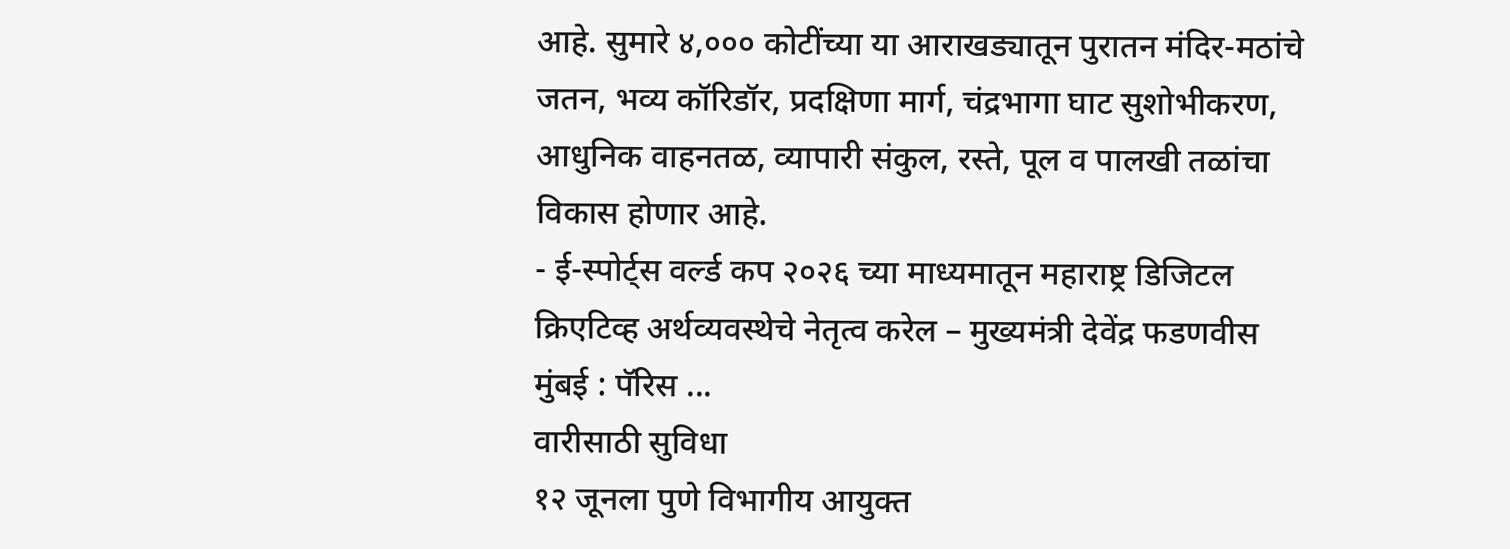आहे. सुमारे ४,००० कोटींच्या या आराखड्यातून पुरातन मंदिर-मठांचे जतन, भव्य कॉरिडॉर, प्रदक्षिणा मार्ग, चंद्रभागा घाट सुशोभीकरण, आधुनिक वाहनतळ, व्यापारी संकुल, रस्ते, पूल व पालखी तळांचा विकास होणार आहे.
- ई-स्पोर्ट्स वर्ल्ड कप २०२६ च्या माध्यमातून महाराष्ट्र डिजिटल क्रिएटिव्ह अर्थव्यवस्थेचे नेतृत्व करेल – मुख्यमंत्री देवेंद्र फडणवीस मुंबई : पॅरिस ...
वारीसाठी सुविधा
१२ जूनला पुणे विभागीय आयुक्त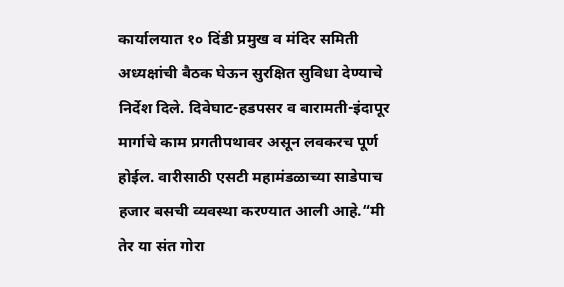कार्यालयात १० दिंडी प्रमुख व मंदिर समिती अध्यक्षांची बैठक घेऊन सुरक्षित सुविधा देण्याचे निर्देश दिले. दिवेघाट-हडपसर व बारामती-इंदापूर मार्गाचे काम प्रगतीपथावर असून लवकरच पूर्ण होईल. वारीसाठी एसटी महामंडळाच्या साडेपाच हजार बसची व्यवस्था करण्यात आली आहे.“मी तेर या संत गोरा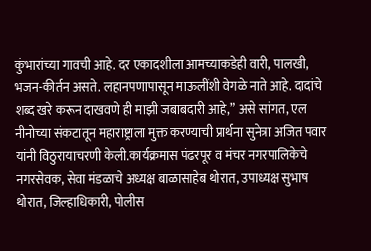कुंभारांच्या गावची आहे. दर एकादशीला आमच्याकडेही वारी, पालखी, भजन-कीर्तन असते. लहानपणापासून माऊलींशी वेगळे नाते आहे. दादांचे शब्द खरे करून दाखवणे ही माझी जबाबदारी आहे,” असे सांगत, एल नीनोच्या संकटातून महाराष्ट्राला मुक्त करण्याची प्रार्थना सुनेत्रा अजित पवार यांनी विठुरायाचरणी केली.कार्यक्रमास पंढरपूर व मंचर नगरपालिकेचे नगरसेवक, सेवा मंडळाचे अध्यक्ष बाळासाहेब थोरात, उपाध्यक्ष सुभाष थोरात, जिल्हाधिकारी, पोलीस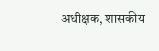अधीक्षक, शासकीय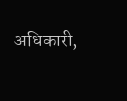अधिकारी,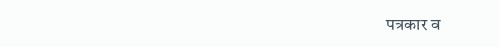पत्रकार व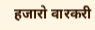हजारो वारकरी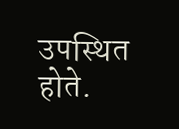उपस्थित होते.